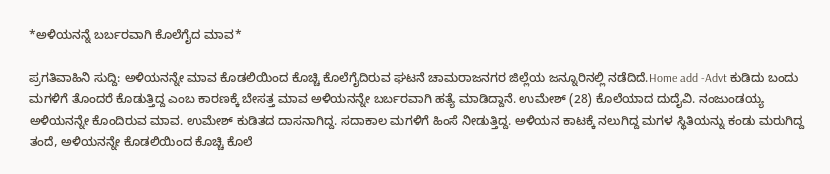*ಅಳಿಯನನ್ನೆ ಬರ್ಬರವಾಗಿ ಕೊಲೆಗೈದ ಮಾವ*

ಪ್ರಗತಿವಾಹಿನಿ ಸುದ್ದಿ: ಅಳಿಯನನ್ನೇ ಮಾವ ಕೊಡಲಿಯಿಂದ ಕೊಚ್ಚಿ ಕೊಲೆಗೈದಿರುವ ಘಟನೆ ಚಾಮರಾಜನಗರ ಜಿಲ್ಲೆಯ ಜನ್ನೂರಿನಲ್ಲಿ ನಡೆದಿದೆ.Home add -Advt ಕುಡಿದು ಬಂದು ಮಗಳಿಗೆ ತೊಂದರೆ ಕೊಡುತ್ತಿದ್ದ ಎಂಬ ಕಾರಣಕ್ಕೆ ಬೇಸತ್ತ ಮಾವ ಅಳಿಯನನ್ನೇ ಬರ್ಬರವಾಗಿ ಹತ್ಯೆ ಮಾಡಿದ್ದಾನೆ. ಉಮೇಶ್ (28) ಕೊಲೆಯಾದ ದುದೈವಿ. ನಂಜುಂಡಯ್ಯ ಅಳಿಯನನ್ನೇ ಕೊಂದಿರುವ ಮಾವ. ಉಮೇಶ್ ಕುಡಿತದ ದಾಸನಾಗಿದ್ದ. ಸದಾಕಾಲ ಮಗಳಿಗೆ ಹಿಂಸೆ ನೀಡುತ್ತಿದ್ದ. ಅಳಿಯನ ಕಾಟಕ್ಕೆ ನಲುಗಿದ್ದ ಮಗಳ ಸ್ಥಿತಿಯನ್ನು ಕಂಡು ಮರುಗಿದ್ದ ತಂದೆ, ಅಳಿಯನನ್ನೇ ಕೊಡಲಿಯಿಂದ ಕೊಚ್ಚಿ ಕೊಲೆ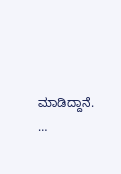ಮಾಡಿದ್ದಾನೆ. …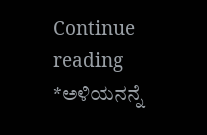Continue reading *ಅಳಿಯನನ್ನೆ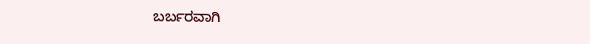ಬರ್ಬರವಾಗಿ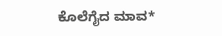ಕೊಲೆಗೈದ ಮಾವ*